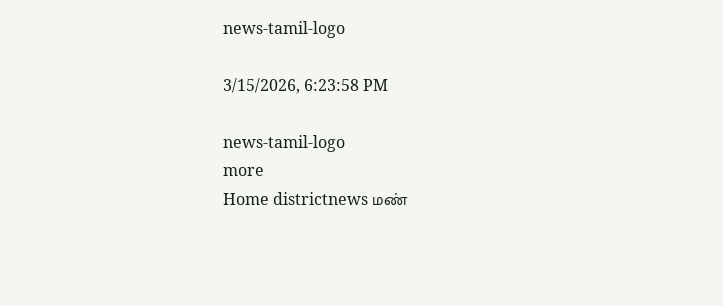news-tamil-logo

3/15/2026, 6:23:58 PM

news-tamil-logo
more
Home districtnews மண்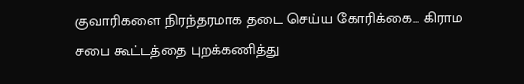குவாரிகளை நிரந்தரமாக தடை செய்ய கோரிக்கை... கிராம சபை கூட்டத்தை புறக்கணித்து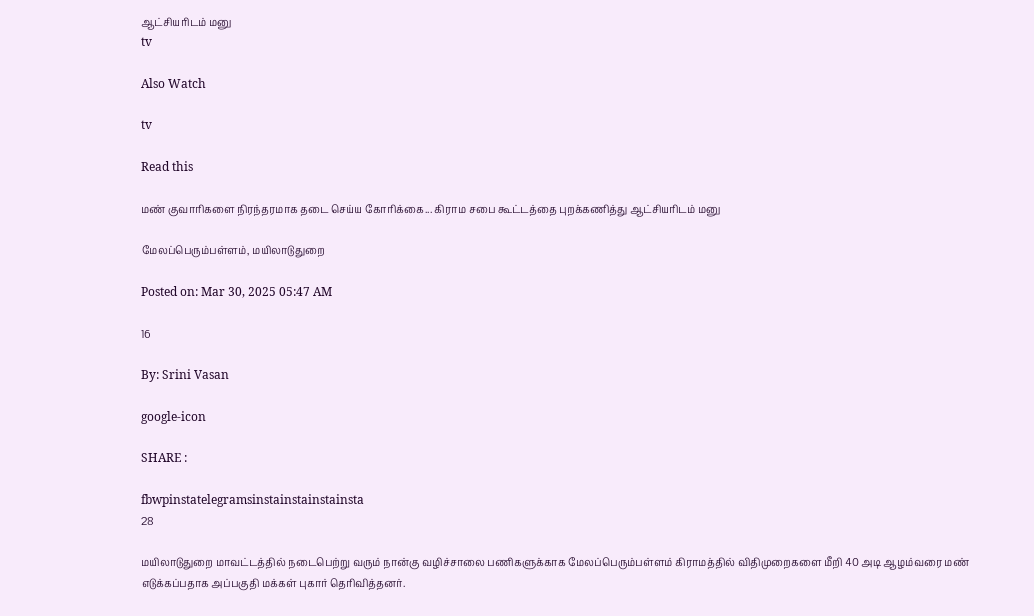ஆட்சியரிடம் மனு
tv

Also Watch

tv

Read this

மண் குவாரிகளை நிரந்தரமாக தடை செய்ய கோரிக்கை... கிராம சபை கூட்டத்தை புறக்கணித்து ஆட்சியரிடம் மனு

மேலப்பெரும்பள்ளம், மயிலாடுதுறை

Posted on: Mar 30, 2025 05:47 AM

16

By: Srini Vasan

google-icon

SHARE :

fbwpinstatelegramsinstainstainstainsta
28

மயிலாடுதுறை மாவட்டத்தில் நடைபெற்று வரும் நான்கு வழிச்சாலை பணிகளுக்காக மேலப்பெரும்பள்ளம் கிராமத்தில் விதிமுறைகளை மீறி 40 அடி ஆழம்வரை மண் எடுக்கப்பதாக அப்பகுதி மக்கள் புகார் தெரிவித்தனர்.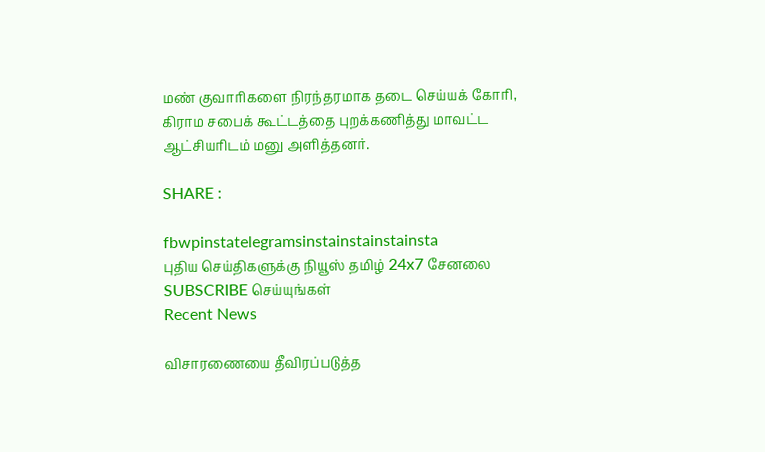மண் குவாரிகளை நிரந்தரமாக தடை செய்யக் கோரி, கிராம சபைக் கூட்டத்தை புறக்கணித்து மாவட்ட ஆட்சியரிடம் மனு அளித்தனர்.

SHARE :

fbwpinstatelegramsinstainstainstainsta
புதிய செய்திகளுக்கு நியூஸ் தமிழ் 24x7 சேனலை SUBSCRIBE செய்யுங்கள்
Recent News

விசாரணையை தீவிரப்படுத்த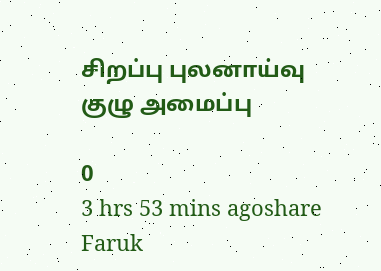சிறப்பு புலனாய்வு குழு அமைப்பு

0
3 hrs 53 mins agoshare
Faruk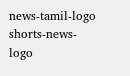news-tamil-logo
shorts-news-logo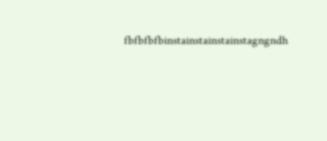fbfbfbfbinstainstainstainstagngndh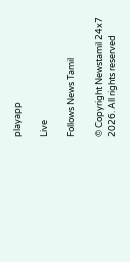playapp

Live

Follows News Tamil

© Copyright Newstamil 24x7 2026. All rights reserved